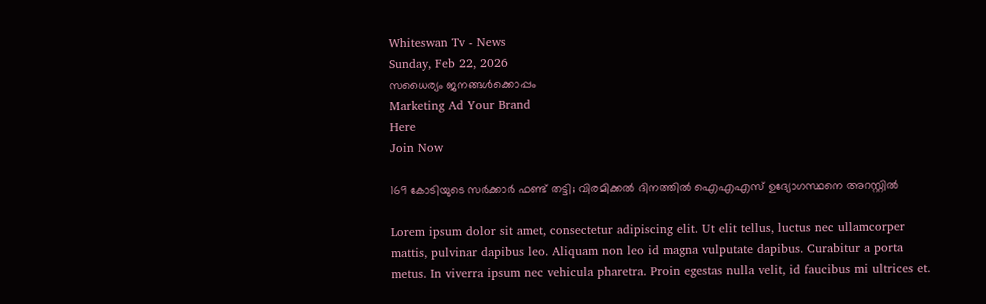Whiteswan Tv - News
Sunday, Feb 22, 2026
സധൈര്യം ജനങ്ങൾക്കൊപ്പം
Marketing Ad Your Brand
Here
Join Now

169 കോടിയുടെ സർക്കാർ ഫണ്ട് തട്ടി; വിരമിക്കൽ ദിനത്തിൽ ഐഎഎസ് ഉദ്യോഗസ്ഥനെ അറസ്റ്റിൽ

Lorem ipsum dolor sit amet, consectetur adipiscing elit. Ut elit tellus, luctus nec ullamcorper mattis, pulvinar dapibus leo. Aliquam non leo id magna vulputate dapibus. Curabitur a porta metus. In viverra ipsum nec vehicula pharetra. Proin egestas nulla velit, id faucibus mi ultrices et.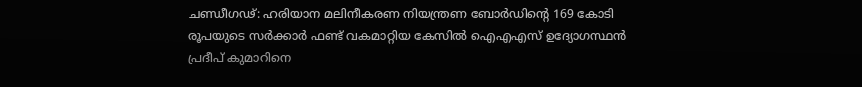ചണ്ഡീഗഢ്: ഹരിയാന മലിനീകരണ നിയന്ത്രണ ബോർഡിന്റെ 169 കോടി രൂപയുടെ സർക്കാർ ഫണ്ട് വകമാറ്റിയ കേസിൽ ഐഎഎസ് ഉദ്യോഗസ്ഥൻ പ്രദീപ് കുമാറിനെ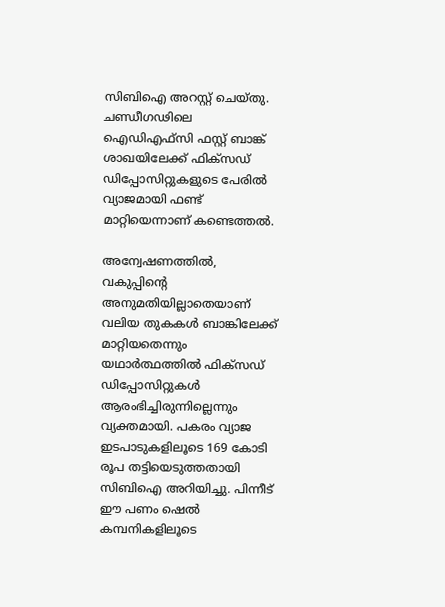സിബിഐ അറസ്റ്റ് ചെയ്തു. ചണ്ഡീഗഢിലെ ഐഡിഎഫ്‌സി ഫസ്റ്റ് ബാങ്ക് ശാഖയിലേക്ക് ഫിക്സഡ് ഡിപ്പോസിറ്റുകളുടെ പേരിൽ വ്യാജമായി ഫണ്ട് മാറ്റിയെന്നാണ് കണ്ടെത്തൽ.

അന്വേഷണത്തിൽ, വകുപ്പിന്റെ അനുമതിയില്ലാതെയാണ് വലിയ തുകകൾ ബാങ്കിലേക്ക് മാറ്റിയതെന്നും യഥാർത്ഥത്തിൽ ഫിക്സഡ് ഡിപ്പോസിറ്റുകൾ ആരംഭിച്ചിരുന്നില്ലെന്നും വ്യക്തമായി. പകരം വ്യാജ ഇടപാടുകളിലൂടെ 169 കോടി രൂപ തട്ടിയെടുത്തതായി സിബിഐ അറിയിച്ചു. പിന്നീട് ഈ പണം ഷെൽ കമ്പനികളിലൂടെ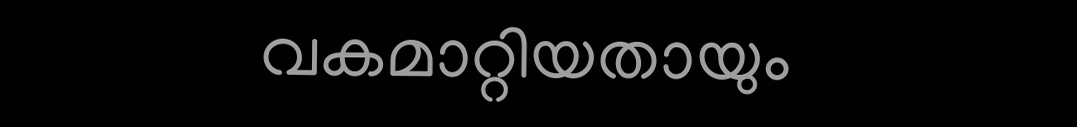വകമാറ്റിയതായും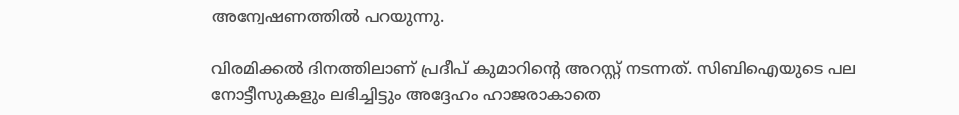അന്വേഷണത്തിൽ പറയുന്നു.

വിരമിക്കൽ ദിനത്തിലാണ് പ്രദീപ് കുമാറിന്റെ അറസ്റ്റ് നടന്നത്. സിബിഐയുടെ പല നോട്ടീസുകളും ലഭിച്ചിട്ടും അദ്ദേഹം ഹാജരാകാതെ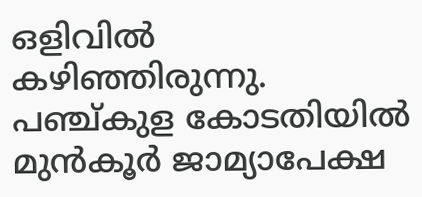ഒളിവിൽ കഴിഞ്ഞിരുന്നു. പഞ്ച്കുള കോടതിയിൽ മുൻകൂർ ജാമ്യാപേക്ഷ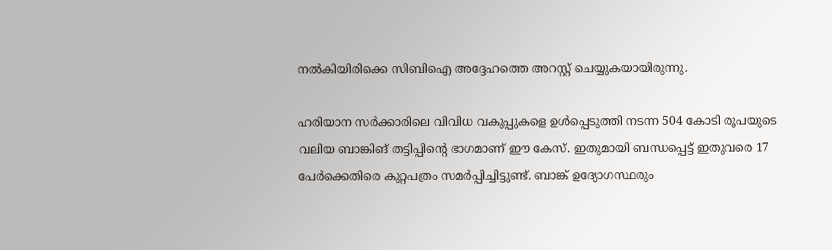നൽകിയിരിക്കെ സിബിഐ അദ്ദേഹത്തെ അറസ്റ്റ് ചെയ്യുകയായിരുന്നു.

ഹരിയാന സർക്കാരിലെ വിവിധ വകുപ്പുകളെ ഉൾപ്പെടുത്തി നടന്ന 504 കോടി രൂപയുടെ വലിയ ബാങ്കിങ് തട്ടിപ്പിന്റെ ഭാഗമാണ് ഈ കേസ്. ഇതുമായി ബന്ധപ്പെട്ട് ഇതുവരെ 17 പേർക്കെതിരെ കുറ്റപത്രം സമർപ്പിച്ചിട്ടുണ്ട്. ബാങ്ക് ഉദ്യോഗസ്ഥരും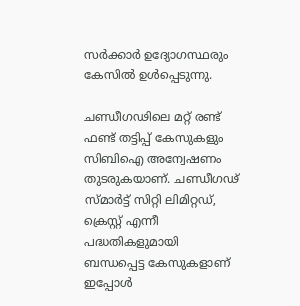സർക്കാർ ഉദ്യോഗസ്ഥരും കേസിൽ ഉൾപ്പെടുന്നു.

ചണ്ഡീഗഢിലെ മറ്റ് രണ്ട് ഫണ്ട് തട്ടിപ്പ് കേസുകളും സിബിഐ അന്വേഷണം തുടരുകയാണ്. ചണ്ഡീഗഢ് സ്മാർട്ട് സിറ്റി ലിമിറ്റഡ്, ക്രെസ്റ്റ് എന്നീ പദ്ധതികളുമായി ബന്ധപ്പെട്ട കേസുകളാണ് ഇപ്പോൾ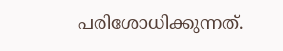പരിശോധിക്കുന്നത്.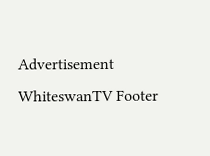Advertisement
WhiteswanTV Footer